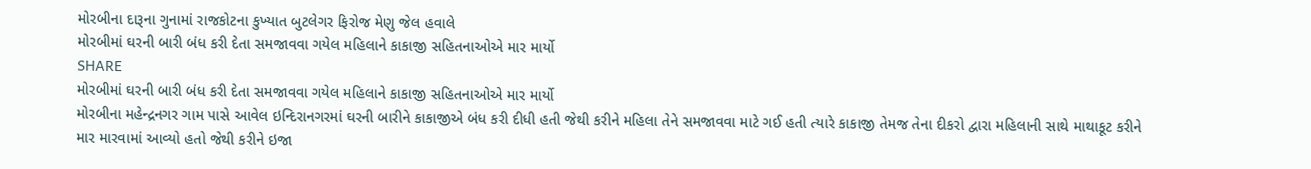મોરબીના દારૂના ગુનામાં રાજકોટના કુખ્યાત બુટલેગર ફિરોજ મેણુ જેલ હવાલે
મોરબીમાં ઘરની બારી બંધ કરી દેતા સમજાવવા ગયેલ મહિલાને કાકાજી સહિતનાઓએ માર માર્યો
SHARE
મોરબીમાં ઘરની બારી બંધ કરી દેતા સમજાવવા ગયેલ મહિલાને કાકાજી સહિતનાઓએ માર માર્યો
મોરબીના મહેન્દ્રનગર ગામ પાસે આવેલ ઇન્દિરાનગરમાં ઘરની બારીને કાકાજીએ બંધ કરી દીધી હતી જેથી કરીને મહિલા તેને સમજાવવા માટે ગઈ હતી ત્યારે કાકાજી તેમજ તેના દીકરો દ્વારા મહિલાની સાથે માથાકૂટ કરીને માર મારવામાં આવ્યો હતો જેથી કરીને ઇજા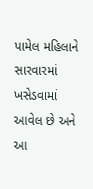પામેલ મહિલાને સારવારમાં ખસેડવામાં આવેલ છે અને આ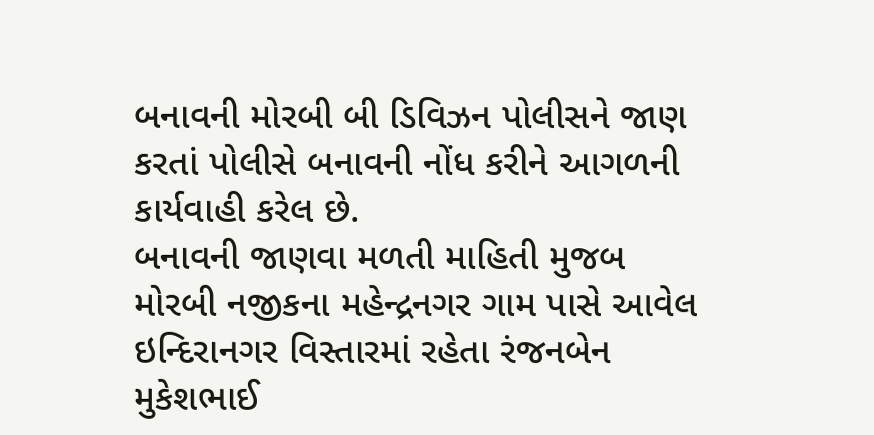બનાવની મોરબી બી ડિવિઝન પોલીસને જાણ કરતાં પોલીસે બનાવની નોંધ કરીને આગળની કાર્યવાહી કરેલ છે.
બનાવની જાણવા મળતી માહિતી મુજબ મોરબી નજીકના મહેન્દ્રનગર ગામ પાસે આવેલ ઇન્દિરાનગર વિસ્તારમાં રહેતા રંજનબેન મુકેશભાઈ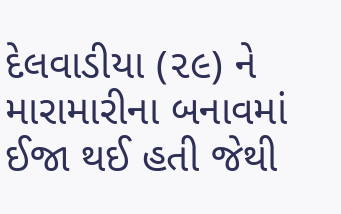દેલવાડીયા (૨૯) ને મારામારીના બનાવમાં ઈજા થઈ હતી જેથી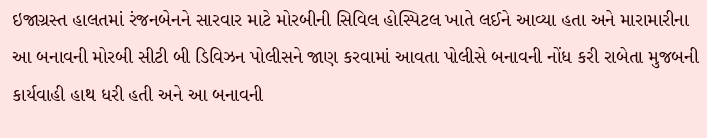ઇજાગ્રસ્ત હાલતમાં રંજનબેનને સારવાર માટે મોરબીની સિવિલ હોસ્પિટલ ખાતે લઈને આવ્યા હતા અને મારામારીના આ બનાવની મોરબી સીટી બી ડિવિઝન પોલીસને જાણ કરવામાં આવતા પોલીસે બનાવની નોંધ કરી રાબેતા મુજબની કાર્યવાહી હાથ ધરી હતી અને આ બનાવની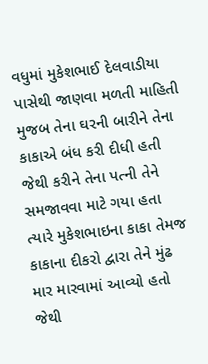વધુમાં મુકેશભાઈ દેલવાડીયા પાસેથી જાણવા મળતી માહિતી મુજબ તેના ઘરની બારીને તેના કાકાએ બંધ કરી દીધી હતી જેથી કરીને તેના પત્ની તેને સમજાવવા માટે ગયા હતા ત્યારે મુકેશભાઇના કાકા તેમજ કાકાના દીકરો દ્વારા તેને મુંઢ માર મારવામાં આવ્યો હતો જેથી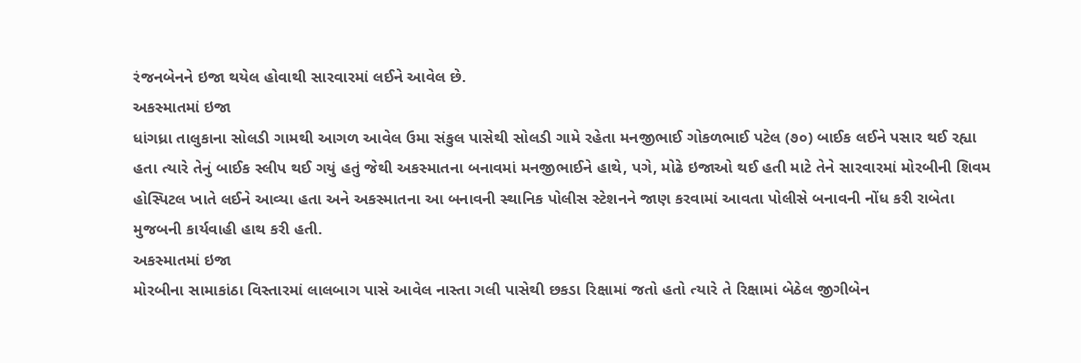રંજનબેનને ઇજા થયેલ હોવાથી સારવારમાં લઈને આવેલ છે.
અકસ્માતમાં ઇજા
ધાંગધ્રા તાલુકાના સોલડી ગામથી આગળ આવેલ ઉમા સંકુલ પાસેથી સોલડી ગામે રહેતા મનજીભાઈ ગોકળભાઈ પટેલ (૭૦) બાઈક લઈને પસાર થઈ રહ્યા હતા ત્યારે તેનું બાઈક સ્લીપ થઈ ગયું હતું જેથી અકસ્માતના બનાવમાં મનજીભાઈને હાથે, પગે, મોઢે ઇજાઓ થઈ હતી માટે તેને સારવારમાં મોરબીની શિવમ હોસ્પિટલ ખાતે લઈને આવ્યા હતા અને અકસ્માતના આ બનાવની સ્થાનિક પોલીસ સ્ટેશનને જાણ કરવામાં આવતા પોલીસે બનાવની નોંધ કરી રાબેતા મુજબની કાર્યવાહી હાથ કરી હતી.
અકસ્માતમાં ઇજા
મોરબીના સામાકાંઠા વિસ્તારમાં લાલબાગ પાસે આવેલ નાસ્તા ગલી પાસેથી છકડા રિક્ષામાં જતો હતો ત્યારે તે રિક્ષામાં બેઠેલ જીગીબેન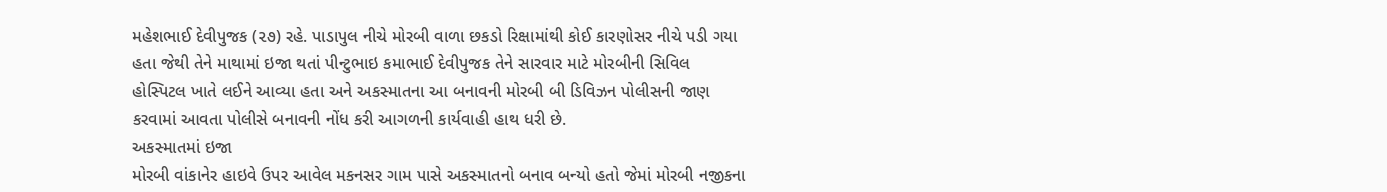મહેશભાઈ દેવીપુજક (૨૭) રહે. પાડાપુલ નીચે મોરબી વાળા છકડો રિક્ષામાંથી કોઈ કારણોસર નીચે પડી ગયા હતા જેથી તેને માથામાં ઇજા થતાં પીન્ટુભાઇ કમાભાઈ દેવીપુજક તેને સારવાર માટે મોરબીની સિવિલ હોસ્પિટલ ખાતે લઈને આવ્યા હતા અને અકસ્માતના આ બનાવની મોરબી બી ડિવિઝન પોલીસની જાણ કરવામાં આવતા પોલીસે બનાવની નોંધ કરી આગળની કાર્યવાહી હાથ ધરી છે.
અકસ્માતમાં ઇજા
મોરબી વાંકાનેર હાઇવે ઉપર આવેલ મકનસર ગામ પાસે અકસ્માતનો બનાવ બન્યો હતો જેમાં મોરબી નજીકના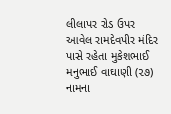લીલાપર રોડ ઉપર આવેલ રામદેવપીર મંદિર પાસે રહેતા મુકેશભાઈ મનુભાઈ વાઘાણી (૨૭) નામના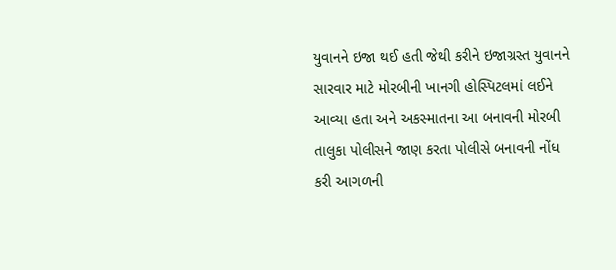યુવાનને ઇજા થઈ હતી જેથી કરીને ઇજાગ્રસ્ત યુવાનને સારવાર માટે મોરબીની ખાનગી હોસ્પિટલમાં લઈને આવ્યા હતા અને અકસ્માતના આ બનાવની મોરબી તાલુકા પોલીસને જાણ કરતા પોલીસે બનાવની નોંધ કરી આગળની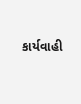કાર્યવાહી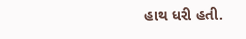હાથ ધરી હતી.